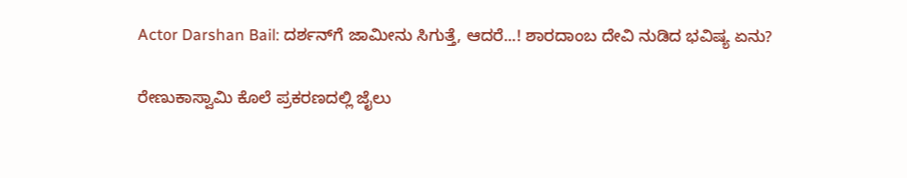Actor Darshan Bail: ದರ್ಶನ್‌ಗೆ ಜಾಮೀನು ಸಿಗುತ್ತೆ, ಆದರೆ...! ಶಾರದಾಂಬ ದೇವಿ ನುಡಿದ ಭವಿಷ್ಯ ಏನು?

ರೇಣುಕಾಸ್ವಾಮಿ ಕೊಲೆ ಪ್ರಕರಣದಲ್ಲಿ ಜೈಲು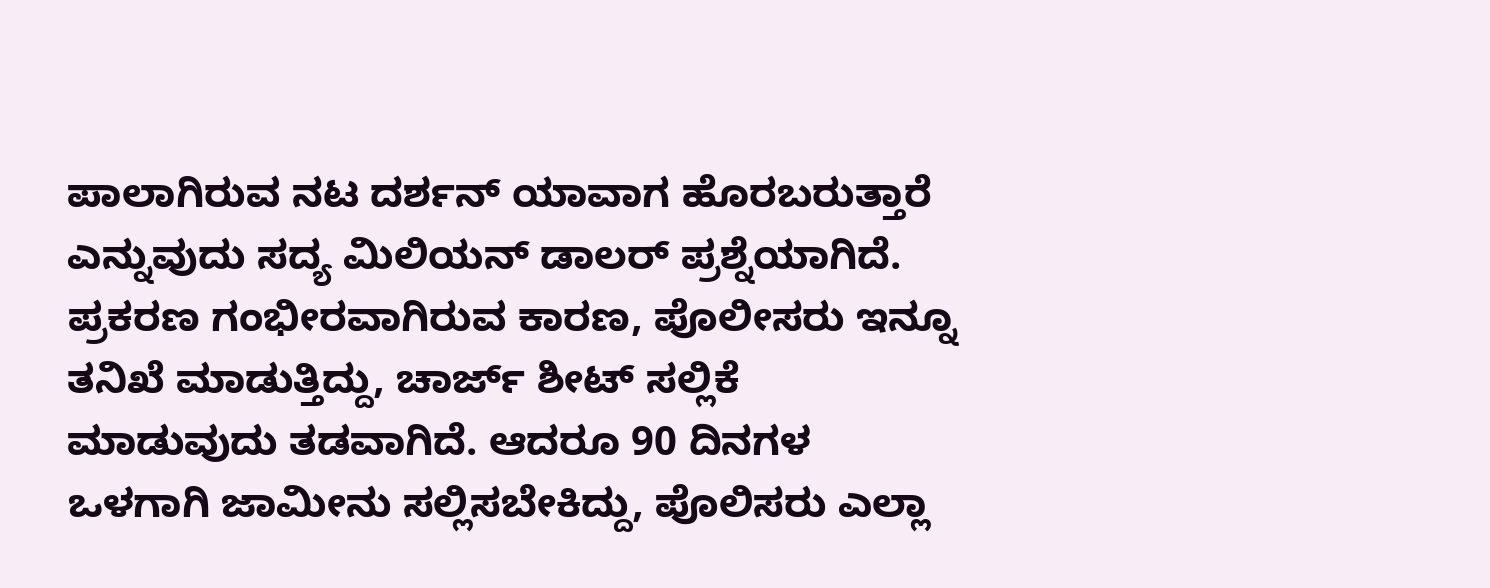ಪಾಲಾಗಿರುವ ನಟ ದರ್ಶನ್‌ ಯಾವಾಗ ಹೊರಬರುತ್ತಾರೆ ಎನ್ನುವುದು ಸದ್ಯ ಮಿಲಿಯನ್ ಡಾಲರ್ ಪ್ರಶ್ನೆಯಾಗಿದೆ. ಪ್ರಕರಣ ಗಂಭೀರವಾಗಿರುವ ಕಾರಣ, ಪೊಲೀಸರು ಇನ್ನೂ ತನಿಖೆ ಮಾಡುತ್ತಿದ್ದು, ಚಾರ್ಜ್ ಶೀಟ್ ಸಲ್ಲಿಕೆ ಮಾಡುವುದು ತಡವಾಗಿದೆ. ಆದರೂ 90 ದಿನಗಳ ಒಳಗಾಗಿ ಜಾಮೀನು ಸಲ್ಲಿಸಬೇಕಿದ್ದು, ಪೊಲಿಸರು ಎಲ್ಲಾ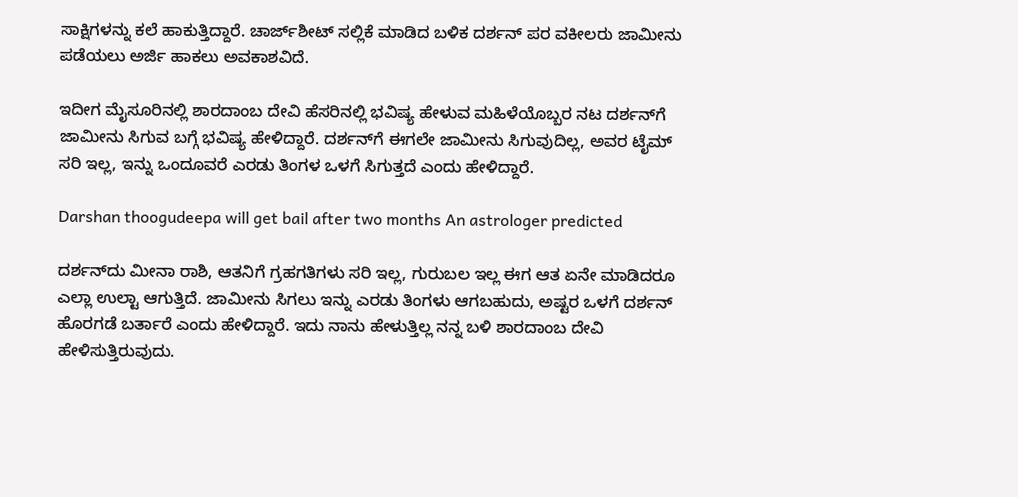ಸಾಕ್ಷಿಗಳನ್ನು ಕಲೆ ಹಾಕುತ್ತಿದ್ದಾರೆ. ಚಾರ್ಜ್‌ಶೀಟ್ ಸಲ್ಲಿಕೆ ಮಾಡಿದ ಬಳಿಕ ದರ್ಶನ್ ಪರ ವಕೀಲರು ಜಾಮೀನು ಪಡೆಯಲು ಅರ್ಜಿ ಹಾಕಲು ಅವಕಾಶವಿದೆ.

ಇದೀಗ ಮೈಸೂರಿನಲ್ಲಿ ಶಾರದಾಂಬ ದೇವಿ ಹೆಸರಿನಲ್ಲಿ ಭವಿಷ್ಯ ಹೇಳುವ ಮಹಿಳೆಯೊಬ್ಬರ ನಟ ದರ್ಶನ್‌ಗೆ ಜಾಮೀನು ಸಿಗುವ ಬಗ್ಗೆ ಭವಿಷ್ಯ ಹೇಳಿದ್ದಾರೆ. ದರ್ಶನ್‌ಗೆ ಈಗಲೇ ಜಾಮೀನು ಸಿಗುವುದಿಲ್ಲ, ಅವರ ಟೈಮ್ ಸರಿ ಇಲ್ಲ, ಇನ್ನು ಒಂದೂವರೆ ಎರಡು ತಿಂಗಳ ಒಳಗೆ ಸಿಗುತ್ತದೆ ಎಂದು ಹೇಳಿದ್ದಾರೆ.

Darshan thoogudeepa will get bail after two months An astrologer predicted

ದರ್ಶನ್‌ದು ಮೀನಾ ರಾಶಿ, ಆತನಿಗೆ ಗ್ರಹಗತಿಗಳು ಸರಿ ಇಲ್ಲ, ಗುರುಬಲ ಇಲ್ಲ ಈಗ ಆತ ಏನೇ ಮಾಡಿದರೂ ಎಲ್ಲಾ ಉಲ್ಟಾ ಆಗುತ್ತಿದೆ. ಜಾಮೀನು ಸಿಗಲು ಇನ್ನು ಎರಡು ತಿಂಗಳು ಆಗಬಹುದು, ಅಷ್ಟರ ಒಳಗೆ ದರ್ಶನ್‌ ಹೊರಗಡೆ ಬರ್ತಾರೆ ಎಂದು ಹೇಳಿದ್ದಾರೆ. ಇದು ನಾನು ಹೇಳುತ್ತಿಲ್ಲ ನನ್ನ ಬಳಿ ಶಾರದಾಂಬ ದೇವಿ ಹೇಳಿಸುತ್ತಿರುವುದು.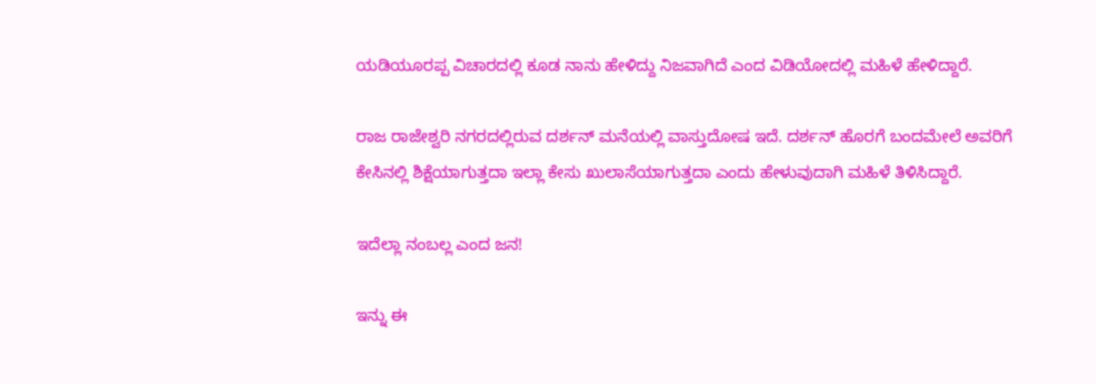ಯಡಿಯೂರಪ್ಪ ವಿಚಾರದಲ್ಲಿ ಕೂಡ ನಾನು ಹೇಳಿದ್ದು ನಿಜವಾಗಿದೆ ಎಂದ ವಿಡಿಯೋದಲ್ಲಿ ಮಹಿಳೆ ಹೇಳಿದ್ದಾರೆ.

ರಾಜ ರಾಜೇಶ್ವರಿ ನಗರದಲ್ಲಿರುವ ದರ್ಶನ್ ಮನೆಯಲ್ಲಿ ವಾಸ್ತುದೋಷ ಇದೆ. ದರ್ಶನ್ ಹೊರಗೆ ಬಂದಮೇಲೆ ಅವರಿಗೆ ಕೇಸಿನಲ್ಲಿ ಶಿಕ್ಷೆಯಾಗುತ್ತದಾ ಇಲ್ಲಾ ಕೇಸು ಖುಲಾಸೆಯಾಗುತ್ತದಾ ಎಂದು ಹೇಳುವುದಾಗಿ ಮಹಿಳೆ ತಿಳಿಸಿದ್ದಾರೆ.

ಇದೆಲ್ಲಾ ನಂಬಲ್ಲ ಎಂದ ಜನ!

ಇನ್ನು ಈ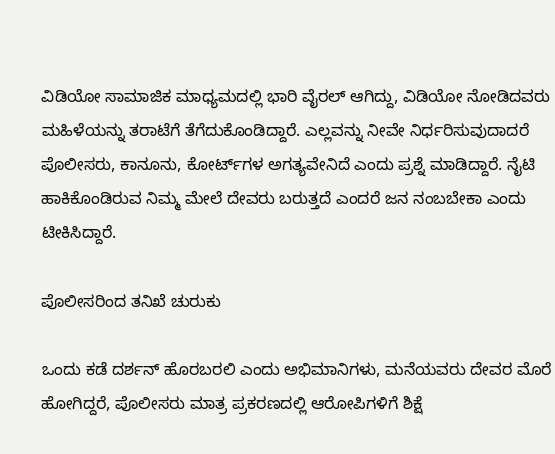ವಿಡಿಯೋ ಸಾಮಾಜಿಕ ಮಾಧ್ಯಮದಲ್ಲಿ ಭಾರಿ ವೈರಲ್ ಆಗಿದ್ದು, ವಿಡಿಯೋ ನೋಡಿದವರು ಮಹಿಳೆಯನ್ನು ತರಾಟೆಗೆ ತೆಗೆದುಕೊಂಡಿದ್ದಾರೆ. ಎಲ್ಲವನ್ನು ನೀವೇ ನಿರ್ಧರಿಸುವುದಾದರೆ ಪೊಲೀಸರು, ಕಾನೂನು, ಕೋರ್ಟ್‌ಗಳ ಅಗತ್ಯವೇನಿದೆ ಎಂದು ಪ್ರಶ್ನೆ ಮಾಡಿದ್ದಾರೆ. ನೈಟಿ ಹಾಕಿಕೊಂಡಿರುವ ನಿಮ್ಮ ಮೇಲೆ ದೇವರು ಬರುತ್ತದೆ ಎಂದರೆ ಜನ ನಂಬಬೇಕಾ ಎಂದು ಟೀಕಿಸಿದ್ದಾರೆ.

ಪೊಲೀಸರಿಂದ ತನಿಖೆ ಚುರುಕು

ಒಂದು ಕಡೆ ದರ್ಶನ್ ಹೊರಬರಲಿ ಎಂದು ಅಭಿಮಾನಿಗಳು, ಮನೆಯವರು ದೇವರ ಮೊರೆ ಹೋಗಿದ್ದರೆ, ಪೊಲೀಸರು ಮಾತ್ರ ಪ್ರಕರಣದಲ್ಲಿ ಆರೋಪಿಗಳಿಗೆ ಶಿಕ್ಷೆ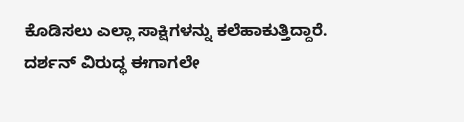ಕೊಡಿಸಲು ಎಲ್ಲಾ ಸಾಕ್ಷಿಗಳನ್ನು ಕಲೆಹಾಕುತ್ತಿದ್ದಾರೆ. ದರ್ಶನ್‌ ವಿರುದ್ಧ ಈಗಾಗಲೇ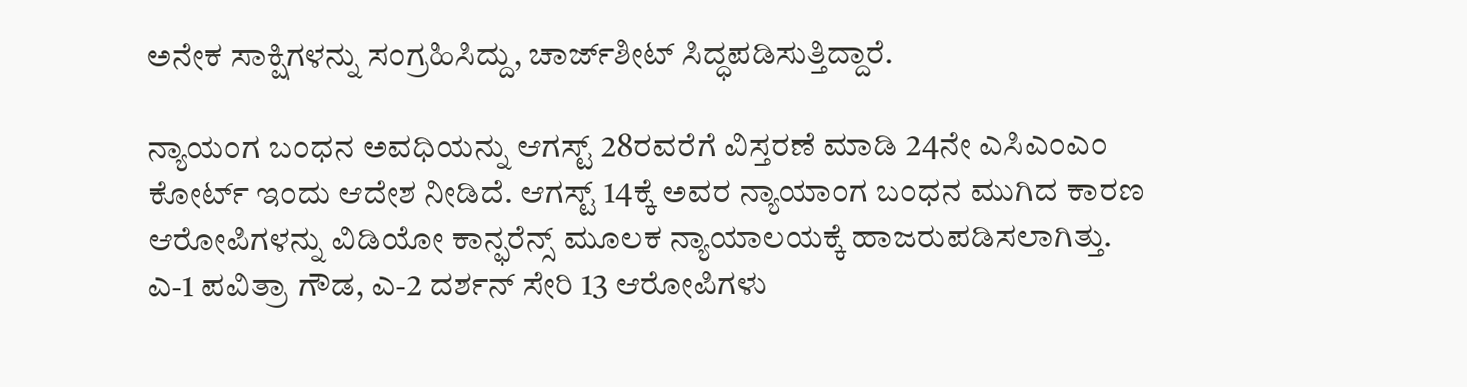ಅನೇಕ ಸಾಕ್ಷಿಗಳನ್ನು ಸಂಗ್ರಹಿಸಿದ್ದು, ಚಾರ್ಜ್‌ಶೀಟ್‌ ಸಿದ್ಧಪಡಿಸುತ್ತಿದ್ದಾರೆ.

ನ್ಯಾಯಂಗ ಬಂಧನ ಅವಧಿಯನ್ನು ಆಗಸ್ಟ್‌ 28ರವರೆಗೆ ವಿಸ್ತರಣೆ ಮಾಡಿ 24ನೇ ಎಸಿಎಂಎಂ ಕೋರ್ಟ್ ಇಂದು ಆದೇಶ ನೀಡಿದೆ. ಆಗಸ್ಟ್ 14ಕ್ಕೆ ಅವರ ನ್ಯಾಯಾಂಗ ಬಂಧನ ಮುಗಿದ ಕಾರಣ ಆರೋಪಿಗಳನ್ನು ವಿಡಿಯೋ ಕಾನ್ಫರೆನ್ಸ್ ಮೂಲಕ ನ್ಯಾಯಾಲಯಕ್ಕೆ ಹಾಜರುಪಡಿಸಲಾಗಿತ್ತು. ಎ-1 ಪವಿತ್ರಾ ಗೌಡ, ಎ-2 ದರ್ಶನ್‌ ಸೇರಿ 13 ಆರೋಪಿಗಳು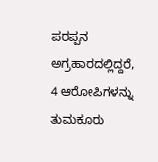ಪರಪ್ಪನ ಅಗ್ರಹಾರದಲ್ಲಿದ್ದರೆ, 4 ಆರೋಪಿಗಳನ್ನು ತುಮಕೂರು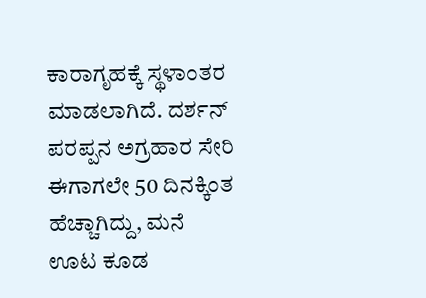ಕಾರಾಗೃಹಕ್ಕೆ ಸ್ಥಳಾಂತರ ಮಾಡಲಾಗಿದೆ. ದರ್ಶನ್‌ ಪರಪ್ಪನ ಅಗ್ರಹಾರ ಸೇರಿ ಈಗಾಗಲೇ 50 ದಿನಕ್ಕಿಂತ ಹೆಚ್ಚಾಗಿದ್ದು, ಮನೆ ಊಟ ಕೂಡ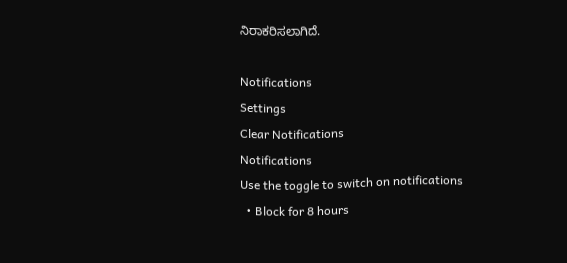ನಿರಾಕರಿಸಲಾಗಿದೆ.

Notifications
Settings
Clear Notifications
Notifications
Use the toggle to switch on notifications
  • Block for 8 hours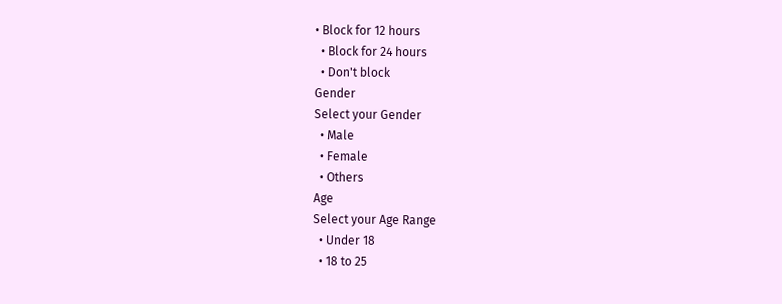• Block for 12 hours
  • Block for 24 hours
  • Don't block
Gender
Select your Gender
  • Male
  • Female
  • Others
Age
Select your Age Range
  • Under 18
  • 18 to 25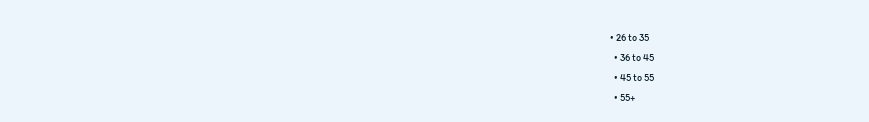• 26 to 35
  • 36 to 45
  • 45 to 55
  • 55+